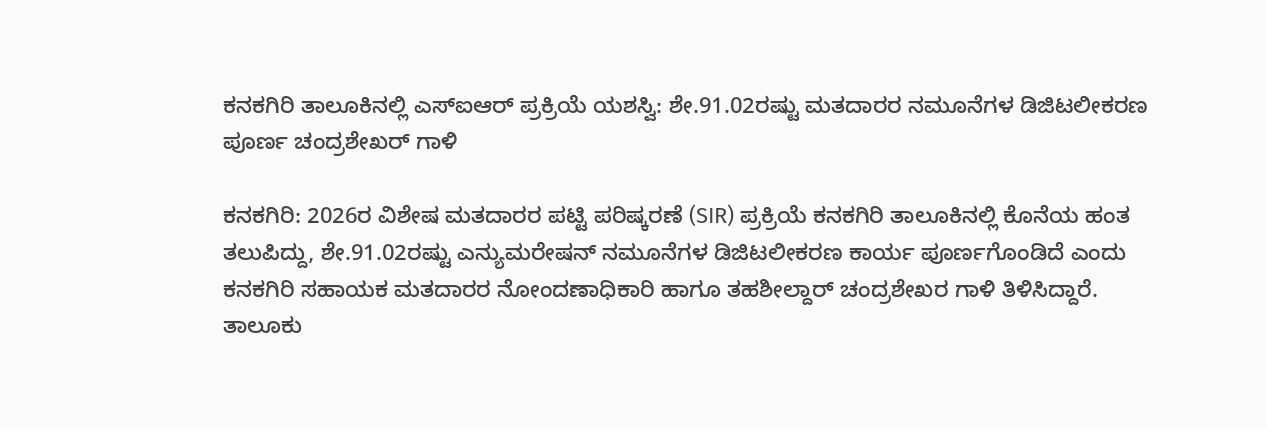ಕನಕಗಿರಿ ತಾಲೂಕಿನಲ್ಲಿ ಎಸ್ಐಆರ್ ಪ್ರಕ್ರಿಯೆ ಯಶಸ್ವಿ: ಶೇ.91.02ರಷ್ಟು ಮತದಾರರ ನಮೂನೆಗಳ ಡಿಜಿಟಲೀಕರಣ ಪೂರ್ಣ ಚಂದ್ರಶೇಖರ್ ಗಾಳಿ

ಕನಕಗಿರಿ: 2026ರ ವಿಶೇಷ ಮತದಾರರ ಪಟ್ಟಿ ಪರಿಷ್ಕರಣೆ (SIR) ಪ್ರಕ್ರಿಯೆ ಕನಕಗಿರಿ ತಾಲೂಕಿನಲ್ಲಿ ಕೊನೆಯ ಹಂತ ತಲುಪಿದ್ದು, ಶೇ.91.02ರಷ್ಟು ಎನ್ಯುಮರೇಷನ್ ನಮೂನೆಗಳ ಡಿಜಿಟಲೀಕರಣ ಕಾರ್ಯ ಪೂರ್ಣಗೊಂಡಿದೆ ಎಂದು ಕನಕಗಿರಿ ಸಹಾಯಕ ಮತದಾರರ ನೋಂದಣಾಧಿಕಾರಿ ಹಾಗೂ ತಹಶೀಲ್ದಾರ್ ಚಂದ್ರಶೇಖರ ಗಾಳಿ ತಿಳಿಸಿದ್ದಾರೆ.
ತಾಲೂಕು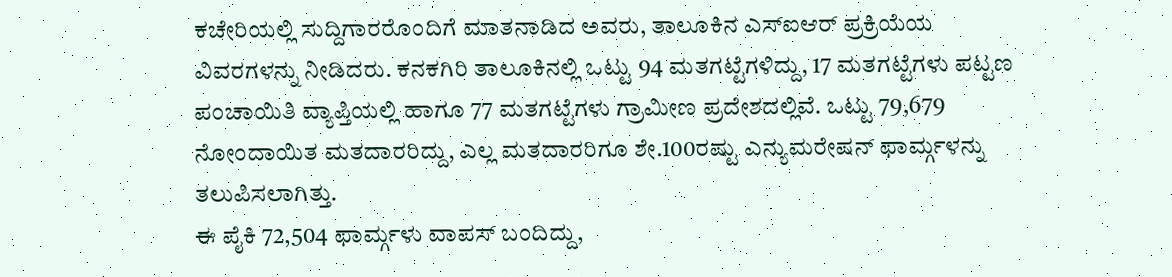ಕಚೇರಿಯಲ್ಲಿ ಸುದ್ದಿಗಾರರೊಂದಿಗೆ ಮಾತನಾಡಿದ ಅವರು, ತಾಲೂಕಿನ ಎಸ್ಐಆರ್ ಪ್ರಕ್ರಿಯೆಯ ವಿವರಗಳನ್ನು ನೀಡಿದರು. ಕನಕಗಿರಿ ತಾಲೂಕಿನಲ್ಲಿ ಒಟ್ಟು 94 ಮತಗಟ್ಟೆಗಳಿದ್ದು, 17 ಮತಗಟ್ಟೆಗಳು ಪಟ್ಟಣ ಪಂಚಾಯಿತಿ ವ್ಯಾಪ್ತಿಯಲ್ಲಿ ಹಾಗೂ 77 ಮತಗಟ್ಟೆಗಳು ಗ್ರಾಮೀಣ ಪ್ರದೇಶದಲ್ಲಿವೆ. ಒಟ್ಟು 79,679 ನೋಂದಾಯಿತ ಮತದಾರರಿದ್ದು, ಎಲ್ಲ ಮತದಾರರಿಗೂ ಶೇ.100ರಷ್ಟು ಎನ್ಯುಮರೇಷನ್ ಫಾರ್ಮ್ಗಳನ್ನು ತಲುಪಿಸಲಾಗಿತ್ತು.
ಈ ಪೈಕಿ 72,504 ಫಾರ್ಮ್ಗಳು ವಾಪಸ್ ಬಂದಿದ್ದು,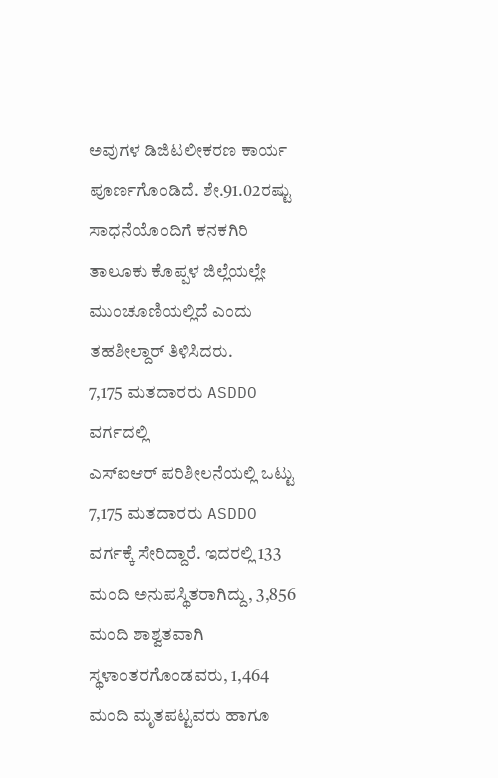ಅವುಗಳ ಡಿಜಿಟಲೀಕರಣ ಕಾರ್ಯ ಪೂರ್ಣಗೊಂಡಿದೆ. ಶೇ.91.02ರಷ್ಟು ಸಾಧನೆಯೊಂದಿಗೆ ಕನಕಗಿರಿ ತಾಲೂಕು ಕೊಪ್ಪಳ ಜಿಲ್ಲೆಯಲ್ಲೇ ಮುಂಚೂಣಿಯಲ್ಲಿದೆ ಎಂದು ತಹಶೀಲ್ದಾರ್ ತಿಳಿಸಿದರು.
7,175 ಮತದಾರರು ASDDO ವರ್ಗದಲ್ಲಿ
ಎಸ್ಐಆರ್ ಪರಿಶೀಲನೆಯಲ್ಲಿ ಒಟ್ಟು 7,175 ಮತದಾರರು ASDDO ವರ್ಗಕ್ಕೆ ಸೇರಿದ್ದಾರೆ. ಇದರಲ್ಲಿ 133 ಮಂದಿ ಅನುಪಸ್ಥಿತರಾಗಿದ್ದು, 3,856 ಮಂದಿ ಶಾಶ್ವತವಾಗಿ ಸ್ಥಳಾಂತರಗೊಂಡವರು, 1,464 ಮಂದಿ ಮೃತಪಟ್ಟವರು ಹಾಗೂ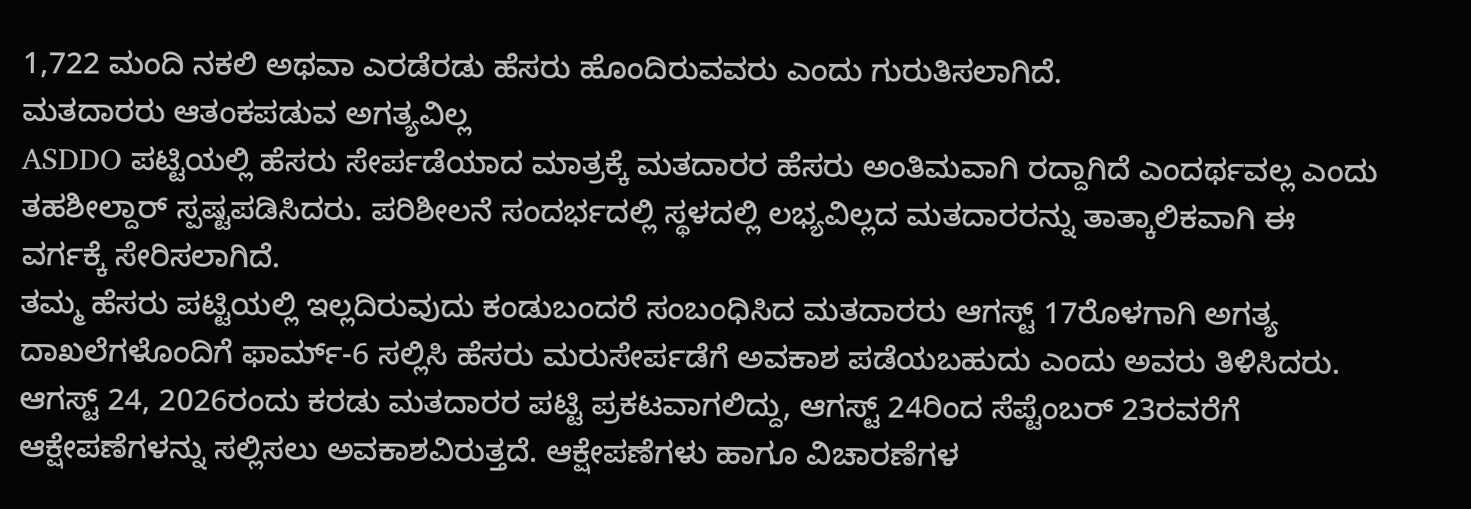1,722 ಮಂದಿ ನಕಲಿ ಅಥವಾ ಎರಡೆರಡು ಹೆಸರು ಹೊಂದಿರುವವರು ಎಂದು ಗುರುತಿಸಲಾಗಿದೆ.
ಮತದಾರರು ಆತಂಕಪಡುವ ಅಗತ್ಯವಿಲ್ಲ
ASDDO ಪಟ್ಟಿಯಲ್ಲಿ ಹೆಸರು ಸೇರ್ಪಡೆಯಾದ ಮಾತ್ರಕ್ಕೆ ಮತದಾರರ ಹೆಸರು ಅಂತಿಮವಾಗಿ ರದ್ದಾಗಿದೆ ಎಂದರ್ಥವಲ್ಲ ಎಂದು ತಹಶೀಲ್ದಾರ್ ಸ್ಪಷ್ಟಪಡಿಸಿದರು. ಪರಿಶೀಲನೆ ಸಂದರ್ಭದಲ್ಲಿ ಸ್ಥಳದಲ್ಲಿ ಲಭ್ಯವಿಲ್ಲದ ಮತದಾರರನ್ನು ತಾತ್ಕಾಲಿಕವಾಗಿ ಈ ವರ್ಗಕ್ಕೆ ಸೇರಿಸಲಾಗಿದೆ.
ತಮ್ಮ ಹೆಸರು ಪಟ್ಟಿಯಲ್ಲಿ ಇಲ್ಲದಿರುವುದು ಕಂಡುಬಂದರೆ ಸಂಬಂಧಿಸಿದ ಮತದಾರರು ಆಗಸ್ಟ್ 17ರೊಳಗಾಗಿ ಅಗತ್ಯ ದಾಖಲೆಗಳೊಂದಿಗೆ ಫಾರ್ಮ್-6 ಸಲ್ಲಿಸಿ ಹೆಸರು ಮರುಸೇರ್ಪಡೆಗೆ ಅವಕಾಶ ಪಡೆಯಬಹುದು ಎಂದು ಅವರು ತಿಳಿಸಿದರು.
ಆಗಸ್ಟ್ 24, 2026ರಂದು ಕರಡು ಮತದಾರರ ಪಟ್ಟಿ ಪ್ರಕಟವಾಗಲಿದ್ದು, ಆಗಸ್ಟ್ 24ರಿಂದ ಸೆಪ್ಟೆಂಬರ್ 23ರವರೆಗೆ ಆಕ್ಷೇಪಣೆಗಳನ್ನು ಸಲ್ಲಿಸಲು ಅವಕಾಶವಿರುತ್ತದೆ. ಆಕ್ಷೇಪಣೆಗಳು ಹಾಗೂ ವಿಚಾರಣೆಗಳ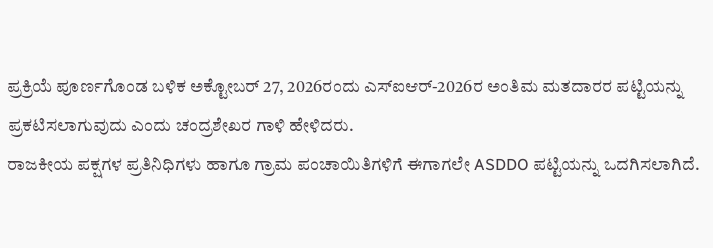ಪ್ರಕ್ರಿಯೆ ಪೂರ್ಣಗೊಂಡ ಬಳಿಕ ಅಕ್ಟೋಬರ್ 27, 2026ರಂದು ಎಸ್ಐಆರ್-2026ರ ಅಂತಿಮ ಮತದಾರರ ಪಟ್ಟಿಯನ್ನು ಪ್ರಕಟಿಸಲಾಗುವುದು ಎಂದು ಚಂದ್ರಶೇಖರ ಗಾಳಿ ಹೇಳಿದರು.
ರಾಜಕೀಯ ಪಕ್ಷಗಳ ಪ್ರತಿನಿಧಿಗಳು ಹಾಗೂ ಗ್ರಾಮ ಪಂಚಾಯಿತಿಗಳಿಗೆ ಈಗಾಗಲೇ ASDDO ಪಟ್ಟಿಯನ್ನು ಒದಗಿಸಲಾಗಿದೆ.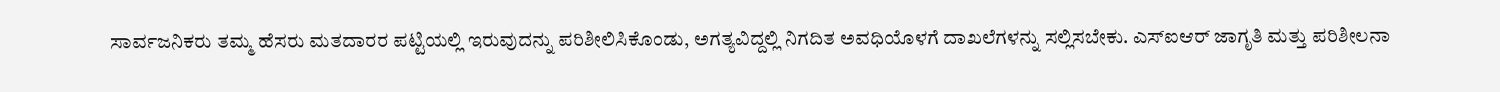ಸಾರ್ವಜನಿಕರು ತಮ್ಮ ಹೆಸರು ಮತದಾರರ ಪಟ್ಟಿಯಲ್ಲಿ ಇರುವುದನ್ನು ಪರಿಶೀಲಿಸಿಕೊಂಡು, ಅಗತ್ಯವಿದ್ದಲ್ಲಿ ನಿಗದಿತ ಅವಧಿಯೊಳಗೆ ದಾಖಲೆಗಳನ್ನು ಸಲ್ಲಿಸಬೇಕು. ಎಸ್ಐಆರ್ ಜಾಗೃತಿ ಮತ್ತು ಪರಿಶೀಲನಾ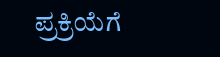ಪ್ರಕ್ರಿಯೆಗೆ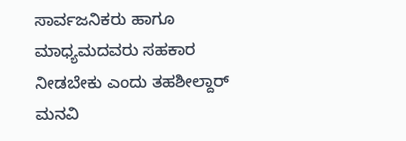ಸಾರ್ವಜನಿಕರು ಹಾಗೂ ಮಾಧ್ಯಮದವರು ಸಹಕಾರ ನೀಡಬೇಕು ಎಂದು ತಹಶೀಲ್ದಾರ್ ಮನವಿ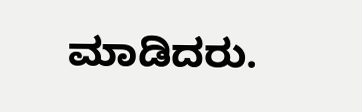ಮಾಡಿದರು.